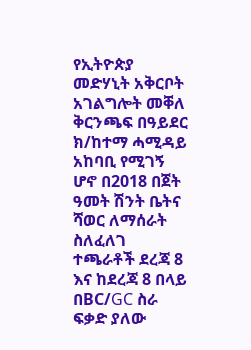የኢትዮጵያ መድሃኒት አቅርቦት አገልግሎት መቐለ ቅርንጫፍ በዓይደር ክ/ከተማ ሓሚዳይ አከባቢ የሚገኝ ሆኖ በ2018 በጀት ዓመት ሽንት ቤትና ሻወር ለማሰራት ስለፈለገ ተጫራቶች ደረጃ 8 እና ከደረጃ 8 በላይ በBC/GC ስራ ፍቃድ ያለው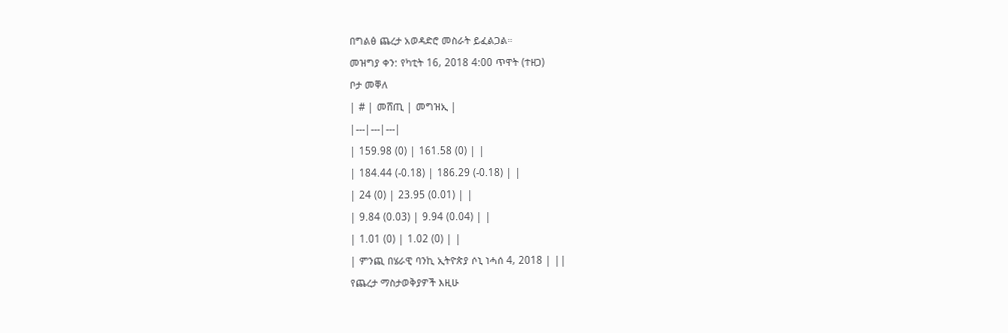በግልፅ ጨረታ አወዳድሮ መስራት ይፈልጋል።
መዝግያ ቀን: የካቲት 16, 2018 4:00 ጥዋት (ተዘጋ)
ቦታ መቐለ
| # | መሸጢ | መግዝኢ |
|---|---|---|
| 159.98 (0) | 161.58 (0) | |
| 184.44 (-0.18) | 186.29 (-0.18) | |
| 24 (0) | 23.95 (0.01) | |
| 9.84 (0.03) | 9.94 (0.04) | |
| 1.01 (0) | 1.02 (0) | |
| ምንጪ በሄራዊ ባንኪ ኢትዮጵያ ሶኒ ነሓሰ 4, 2018 | ||
የጨረታ ማስታወቅያዎች እዚሁ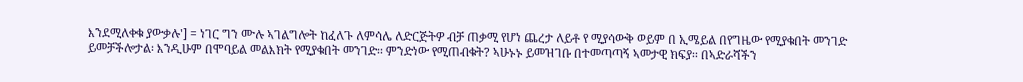እንደሚለቀቁ ያውቃሉ'] = ነገር ግን ሙሉ ኣገልግሎት ከፈለጉ ለምሳሌ ለድርጅትዎ ብቻ ጠቃሚ የሆነ ጨረታ ለይቶ የ ሚያሳውቅ ወይም በ ኢሜይል በየግዜው የሚያቁበት መንገድ ይመቻችሎታል፡ እንዲሁም በሞባይል መልእክት የሚያቁበት መንገድ፡፡ ምንድነው የሚጠብቁት? ኣሁኑኑ ይመዝገቡ በተመጣጣኝ ኣመታዊ ክፍያ፡፡ በኣድራሻችን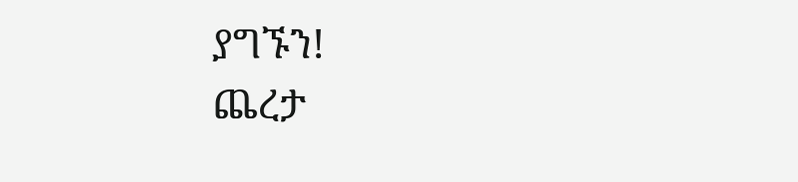ያግኙን!
ጨረታ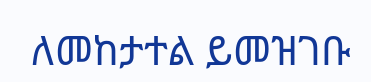ለመከታተል ይመዝገቡ